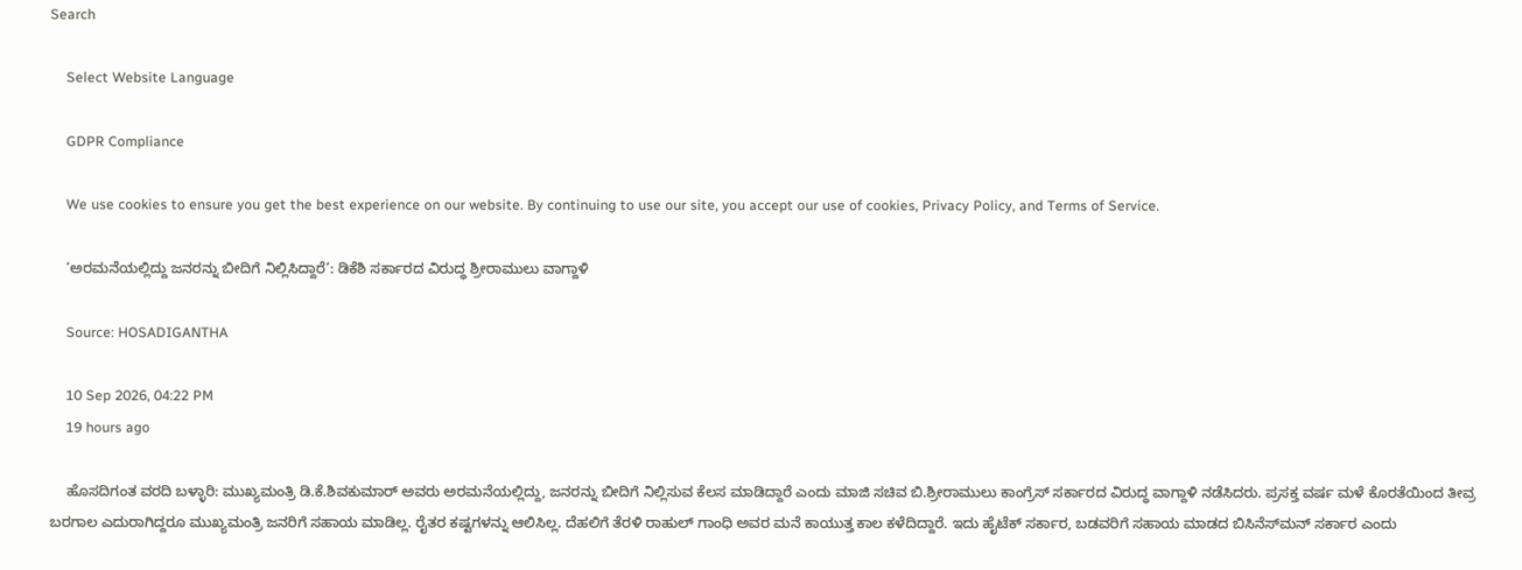Search

    Select Website Language

    GDPR Compliance

    We use cookies to ensure you get the best experience on our website. By continuing to use our site, you accept our use of cookies, Privacy Policy, and Terms of Service.

    ‘ಅರಮನೆಯಲ್ಲಿದ್ದು ಜನರನ್ನು ಬೀದಿಗೆ ನಿಲ್ಲಿಸಿದ್ದಾರೆ’: ಡಿಕೆಶಿ ಸರ್ಕಾರದ ವಿರುದ್ಧ ಶ್ರೀರಾಮುಲು ವಾಗ್ದಾಳಿ

    Source: HOSADIGANTHA

    10 Sep 2026, 04:22 PM
    19 hours ago

    ಹೊಸದಿಗಂತ ವರದಿ ಬಳ್ಳಾರಿ: ಮುಖ್ಯಮಂತ್ರಿ ಡಿ.ಕೆ.ಶಿವಕುಮಾರ್ ಅವರು ಅರಮನೆಯಲ್ಲಿದ್ದು, ಜನರನ್ನು ಬೀದಿಗೆ ನಿಲ್ಲಿಸುವ ಕೆಲಸ ಮಾಡಿದ್ದಾರೆ ಎಂದು ಮಾಜಿ ಸಚಿವ ಬಿ.ಶ್ರೀರಾಮುಲು ಕಾಂಗ್ರೆಸ್ ಸರ್ಕಾರದ ವಿರುದ್ಧ ವಾಗ್ದಾಳಿ ನಡೆಸಿದರು. ಪ್ರಸಕ್ತ ವರ್ಷ ಮಳೆ ಕೊರತೆಯಿಂದ ತೀವ್ರ ಬರಗಾಲ ಎದುರಾಗಿದ್ದರೂ ಮುಖ್ಯಮಂತ್ರಿ ಜನರಿಗೆ ಸಹಾಯ ಮಾಡಿಲ್ಲ. ರೈತರ ಕಷ್ಟಗಳನ್ನು ಆಲಿಸಿಲ್ಲ. ದೆಹಲಿಗೆ ತೆರಳಿ ರಾಹುಲ್ ಗಾಂಧಿ ಅವರ ಮನೆ ಕಾಯುತ್ತ ಕಾಲ ಕಳೆದಿದ್ದಾರೆ. ಇದು ಹೈಟೆಕ್ ಸರ್ಕಾರ, ಬಡವರಿಗೆ ಸಹಾಯ ಮಾಡದ ಬಿಸಿನೆಸ್‌ಮನ್ ಸರ್ಕಾರ ಎಂದು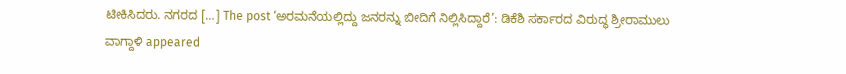ಟೀಕಿಸಿದರು. ನಗರದ […] The post ‘ಅರಮನೆಯಲ್ಲಿದ್ದು ಜನರನ್ನು ಬೀದಿಗೆ ನಿಲ್ಲಿಸಿದ್ದಾರೆ’: ಡಿಕೆಶಿ ಸರ್ಕಾರದ ವಿರುದ್ಧ ಶ್ರೀರಾಮುಲು ವಾಗ್ದಾಳಿ appeared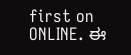first on ONLINE. ಈ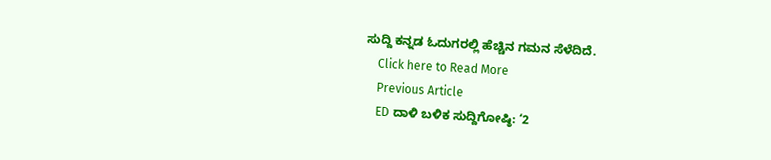ಸುದ್ದಿ ಕನ್ನಡ ಓದುಗರಲ್ಲಿ ಹೆಚ್ಚಿನ ಗಮನ ಸೆಳೆದಿದೆ.
    Click here to Read More
    Previous Article
    ED ದಾಳಿ ಬಳಿಕ ಸುದ್ದಿಗೋಷ್ಠಿ: ‘2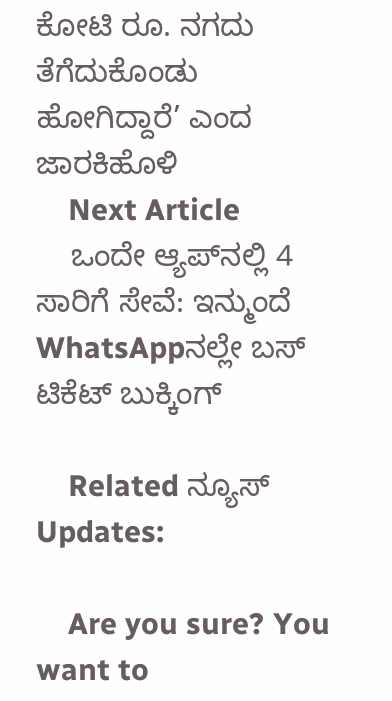ಕೋಟಿ ರೂ. ನಗದು ತೆಗೆದುಕೊಂಡು ಹೋಗಿದ್ದಾರೆ’ ಎಂದ ಜಾರಕಿಹೊಳಿ
    Next Article
    ಒಂದೇ ಆ್ಯಪ್‌ನಲ್ಲಿ 4 ಸಾರಿಗೆ ಸೇವೆ: ಇನ್ಮುಂದೆ WhatsAppನಲ್ಲೇ ಬಸ್ ಟಿಕೆಟ್ ಬುಕ್ಕಿಂಗ್

    Related ನ್ಯೂಸ್ Updates:

    Are you sure? You want to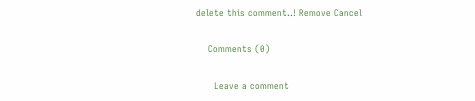delete this comment..! Remove Cancel

    Comments (0)

      Leave a comment